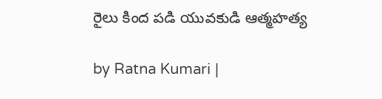రైలు కింద పడి యువకుడి ఆత్మహత్య

by Ratna Kumari |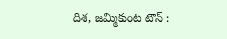దిశ, జమ్మికుంట టౌన్ :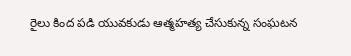రైలు కింద ప‌డి యువ‌కుడు ఆత్మ‌హ‌త్య చేసుకున్న సంఘ‌ట‌న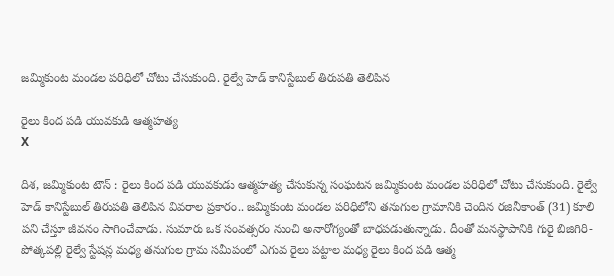జ‌మ్మికుంట మండ‌ల ప‌రిధిలో చోటు చేసుకుంది. రైల్వే హెడ్ కానిస్టేబుల్ తిరుప‌తి తెలిపిన

రైలు కింద పడి యువకుడి ఆత్మహత్య
X

దిశ, జమ్మికుంట టౌన్ : రైలు కింద ప‌డి యువ‌కుడు ఆత్మ‌హ‌త్య చేసుకున్న సంఘ‌ట‌న జ‌మ్మికుంట మండ‌ల ప‌రిధిలో చోటు చేసుకుంది. రైల్వే హెడ్ కానిస్టేబుల్ తిరుప‌తి తెలిపిన వివ‌రాల ప్ర‌కారం.. జ‌మ్మికుంట మండ‌ల ప‌రిధిలోని త‌నుగుల గ్రామానికి చెందిన ర‌జినీకాంత్ (31) కూలి ప‌ని చేస్తూ జీవ‌నం సాగించేవాడు. సుమారు ఒక సంవ‌త్స‌రం నుంచి అనారోగ్యంతో బాధ‌ప‌డుతున్నాడు. దీంతో మ‌న‌స్థాపానికి గురై బిజిగిరి-పోత్క‌ప‌ల్లి రైల్వే స్టేష‌న్ల మ‌ధ్య త‌నుగుల గ్రామ స‌మీపంలో ఎగువ రైలు ప‌ట్టాల మ‌ధ్య రైలు కింద ప‌డి ఆత్మ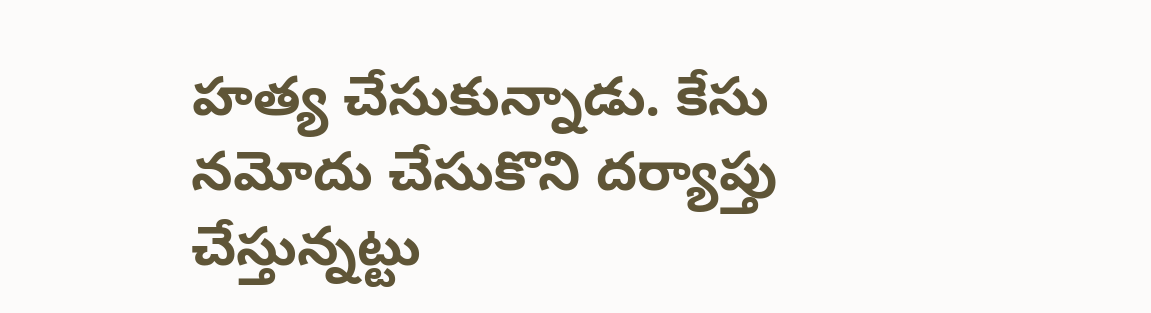హ‌త్య చేసుకున్నాడు. కేసు న‌మోదు చేసుకొని ద‌ర్యాప్తు చేస్తున్న‌ట్టు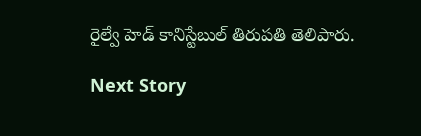రైల్వే హెడ్ కానిస్టేబుల్ తిరుప‌తి తెలిపారు.

Next Story